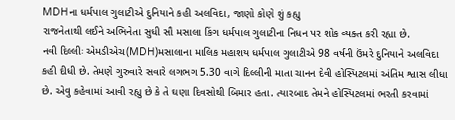MDHના ધર્મપાલ ગુલાટીએ દુનિયાને કહી અલવિદા, જાણો કોણે શું કહ્યુ
રાજનેતાથી લઈને અભિનેતા સુધી સૌ મસાલા કિંગ ધર્મપાલ ગુલાટીના નિધન પર શોક વ્યક્ત કરી રહ્યા છે.
નવી દિલ્લીઃ એમડીએચ(MDH)મસાલાના માલિક મહાશય ધર્મપાલ ગુલાટીએ 98 વર્ષની ઉંમરે દુનિયાને અલવિદા કહી દીધી છે. તેમણે ગુરુવારે સવારે લગભગ 5.30 વાગે દિલ્લીની માતા ચાનન દેવી હોસ્પિટલમાં અંતિમ શ્વાસ લીધા છે. એવુ કહેવામાં આવી રહ્યુ છે કે તે ઘણા દિવસોથી બિમાર હતા. ત્યારબાદ તેમને હોસ્પિટલમાં ભરતી કરવામાં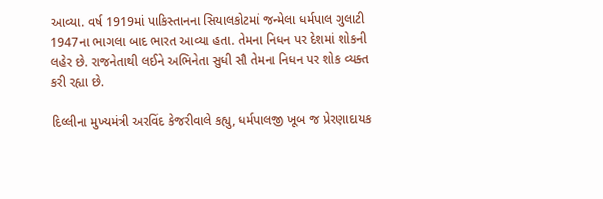આવ્યા. વર્ષ 1919માં પાકિસ્તાનના સિયાલકોટમાં જન્મેલા ધર્મપાલ ગુલાટી 1947ના ભાગલા બાદ ભારત આવ્યા હતા. તેમના નિધન પર દેશમાં શોકની લહેર છે. રાજનેતાથી લઈને અભિનેતા સુધી સૌ તેમના નિધન પર શોક વ્યક્ત કરી રહ્યા છે.

દિલ્લીના મુખ્યમંત્રી અરવિંદ કેજરીવાલે કહ્યુ, ધર્મપાલજી ખૂબ જ પ્રેરણાદાયક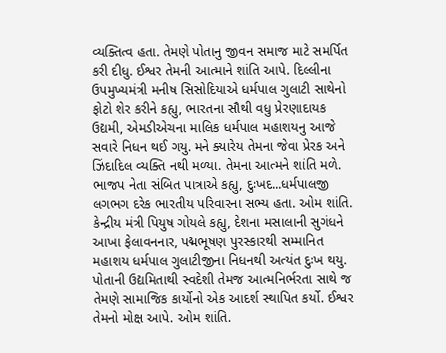વ્યક્તિત્વ હતા. તેમણે પોતાનુ જીવન સમાજ માટે સમર્પિત કરી દીધુ. ઈશ્વર તેમની આત્માને શાંતિ આપે. દિલ્લીના ઉપમુખ્યમંત્રી મનીષ સિસોદિયાએ ધર્મપાલ ગુલાટી સાથેનો ફોટો શેર કરીને કહ્યુ, ભારતના સૌથી વધુ પ્રેરણાદાયક ઉદ્યમી, એમડીએચના માલિક ધર્મપાલ મહાશયનુ આજે સવારે નિધન થઈ ગયુ. મને ક્યારેય તેમના જેવા પ્રેરક અને ઝિંદાદિલ વ્યક્તિ નથી મળ્યા. તેમના આત્મને શાંતિ મળે.
ભાજપ નેતા સંબિત પાત્રાએ કહ્યુ, દુઃખદ...ધર્મપાલજી લગભગ દરેક ભારતીય પરિવારના સભ્ય હતા. ઓમ શાંતિ. કેન્દ્રીય મંત્રી પિયુષ ગોયલે કહ્યુ, દેશના મસાલાની સુગંધને આખા ફેલાવનનાર, પદ્મભૂષણ પુરસ્કારથી સમ્માનિત મહાશય ધર્મપાલ ગુલાટીજીના નિધનથી અત્યંત દુઃખ થયુ. પોતાની ઉદ્યમિતાથી સ્વદેશી તેમજ આત્મનિર્ભરતા સાથે જ તેમણે સામાજિક કાર્યોનો એક આદર્શ સ્થાપિત કર્યો. ઈશ્વર તેમનો મોક્ષ આપે. ઓમ શાંતિ.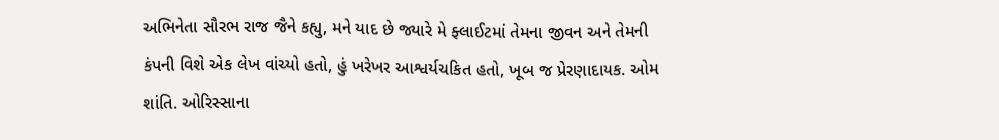અભિનેતા સૌરભ રાજ જૈને કહ્યુ, મને યાદ છે જ્યારે મે ફ્લાઈટમાં તેમના જીવન અને તેમની કંપની વિશે એક લેખ વાંચ્યો હતો, હું ખરેખર આશ્વર્યચકિત હતો, ખૂબ જ પ્રેરણાદાયક. ઓમ શાંતિ. ઓરિસ્સાના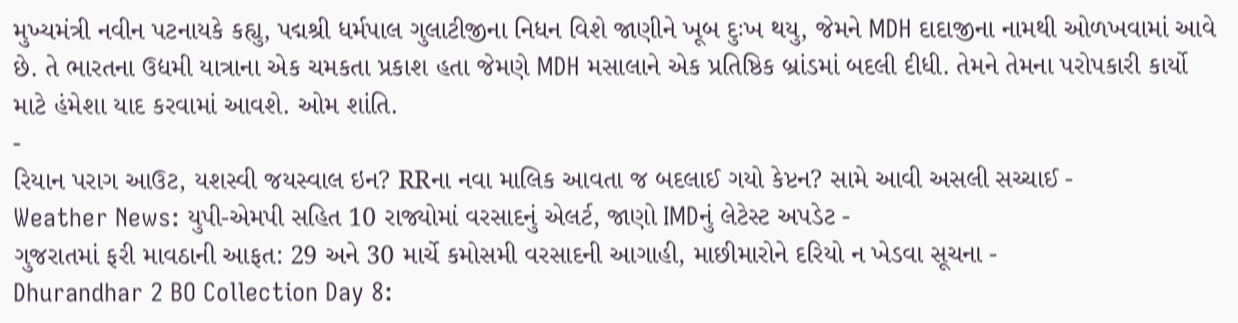મુખ્યમંત્રી નવીન પટનાયકે કહ્યુ, પદ્મશ્રી ધર્મપાલ ગુલાટીજીના નિધન વિશે જાણીને ખૂબ દુઃખ થયુ, જેમને MDH દાદાજીના નામથી ઓળખવામાં આવે છે. તે ભારતના ઉદ્યમી યાત્રાના એક ચમકતા પ્રકાશ હતા જેમણે MDH મસાલાને એક પ્રતિષ્ઠિક બ્રાંડમાં બદલી દીધી. તેમને તેમના પરોપકારી કાર્યો માટે હંમેશા યાદ કરવામાં આવશે. ઓમ શાંતિ.
-
રિયાન પરાગ આઉટ, યશસ્વી જયસ્વાલ ઇન? RRના નવા માલિક આવતા જ બદલાઈ ગયો કેપ્ટન? સામે આવી અસલી સચ્ચાઈ -
Weather News: યુપી-એમપી સહિત 10 રાજ્યોમાં વરસાદનું એલર્ટ, જાણો IMDનું લેટેસ્ટ અપડેટ -
ગુજરાતમાં ફરી માવઠાની આફત: 29 અને 30 માર્ચે કમોસમી વરસાદની આગાહી, માછીમારોને દરિયો ન ખેડવા સૂચના -
Dhurandhar 2 BO Collection Day 8: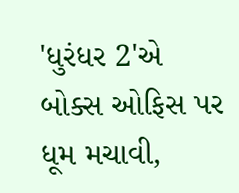'ધુરંધર 2'એ બોક્સ ઓફિસ પર ધૂમ મચાવી,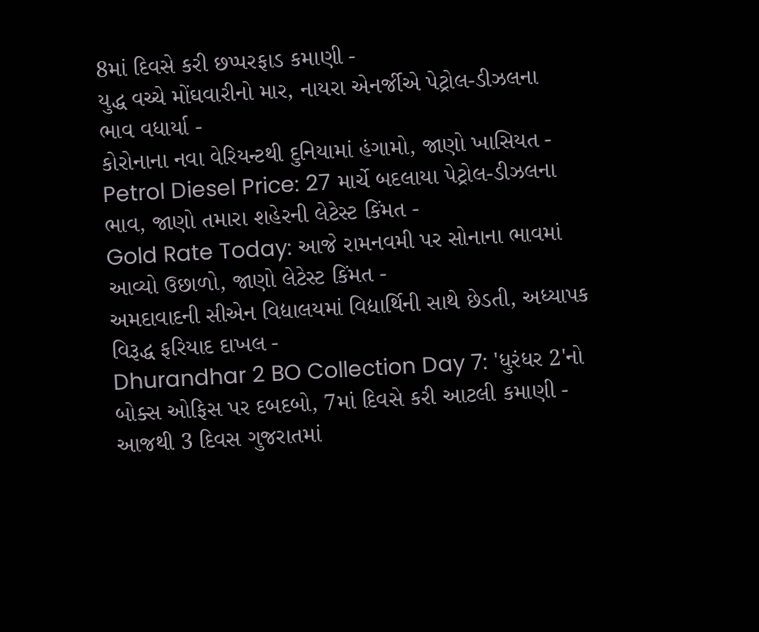8માં દિવસે કરી છપ્પરફાડ કમાણી -
યુદ્ધ વચ્ચે મોંઘવારીનો માર, નાયરા એનર્જીએ પેટ્રોલ-ડીઝલના ભાવ વધાર્યા -
કોરોનાના નવા વેરિયન્ટથી દુનિયામાં હંગામો, જાણો ખાસિયત -
Petrol Diesel Price: 27 માર્ચે બદલાયા પેટ્રોલ-ડીઝલના ભાવ, જાણો તમારા શહેરની લેટેસ્ટ કિંમત -
Gold Rate Today: આજે રામનવમી પર સોનાના ભાવમાં આવ્યો ઉછાળો, જાણો લેટેસ્ટ કિંમત -
અમદાવાદની સીએન વિદ્યાલયમાં વિદ્યાર્થિની સાથે છેડતી, અધ્યાપક વિરૂદ્ધ ફરિયાદ દાખલ -
Dhurandhar 2 BO Collection Day 7: 'ધુરંધર 2'નો બોક્સ ઓફિસ પર દબદબો, 7માં દિવસે કરી આટલી કમાણી -
આજથી 3 દિવસ ગુજરાતમાં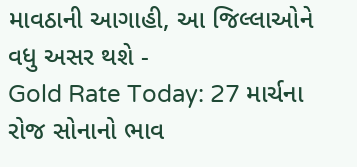માવઠાની આગાહી, આ જિલ્લાઓને વધુ અસર થશે -
Gold Rate Today: 27 માર્ચના રોજ સોનાનો ભાવ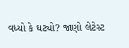વધ્યો કે ઘટ્યો? જાણો લેટેસ્ટ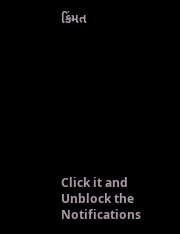કિંમત









Click it and Unblock the Notifications